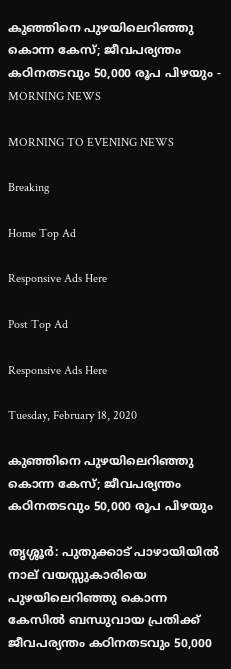കുഞ്ഞിനെ പുഴയിലെറിഞ്ഞു കൊന്ന കേസ്‌; ജീവപര്യന്തം കഠിനതടവും 50,000 രൂപ പിഴയും - MORNING NEWS

MORNING TO EVENING NEWS

Breaking

Home Top Ad

Responsive Ads Here

Post Top Ad

Responsive Ads Here

Tuesday, February 18, 2020

കുഞ്ഞിനെ പുഴയിലെറിഞ്ഞു കൊന്ന കേസ്‌; ജീവപര്യന്തം കഠിനതടവും 50,000 രൂപ പിഴയും

തൃശ്ശൂർ: പുതുക്കാട് പാഴായിയിൽ നാല് വയസ്സുകാരിയെ പുഴയിലെറിഞ്ഞു കൊന്ന കേസിൽ ബന്ധുവായ പ്രതിക്ക് ജീവപര്യന്തം കഠിനതടവും 50,000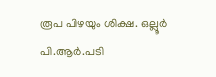രൂപ പിഴയും ശിക്ഷ. ഒല്ലൂർ പി.ആർ.പടി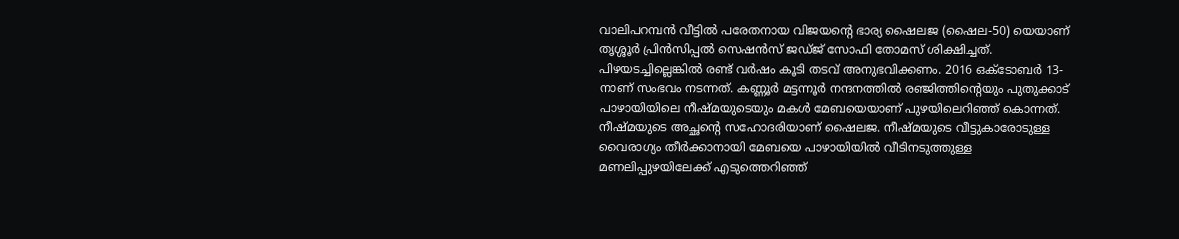വാലിപറമ്പൻ വീട്ടിൽ പരേതനായ വിജയന്റെ ഭാര്യ ഷൈലജ (ഷൈല-50) യെയാണ് തൃശ്ശൂർ പ്രിൻസിപ്പൽ സെഷൻസ് ജഡ്ജ് സോഫി തോമസ് ശിക്ഷിച്ചത്. പിഴയടച്ചില്ലെങ്കിൽ രണ്ട് വർഷം കൂടി തടവ് അനുഭവിക്കണം. 2016 ഒക്ടോബർ 13-നാണ് സംഭവം നടന്നത്. കണ്ണൂർ മട്ടന്നൂർ നന്ദനത്തിൽ രഞ്ജിത്തിന്റെയും പുതുക്കാട് പാഴായിയിലെ നീഷ്മയുടെയും മകൾ മേബയെയാണ് പുഴയിലെറിഞ്ഞ് കൊന്നത്. നീഷ്മയുടെ അച്ഛന്റെ സഹോദരിയാണ് ഷൈലജ. നീഷ്മയുടെ വീട്ടുകാരോടുള്ള വൈരാഗ്യം തീർക്കാനായി മേബയെ പാഴായിയിൽ വീടിനടുത്തുള്ള മണലിപ്പുഴയിലേക്ക് എടുത്തെറിഞ്ഞ്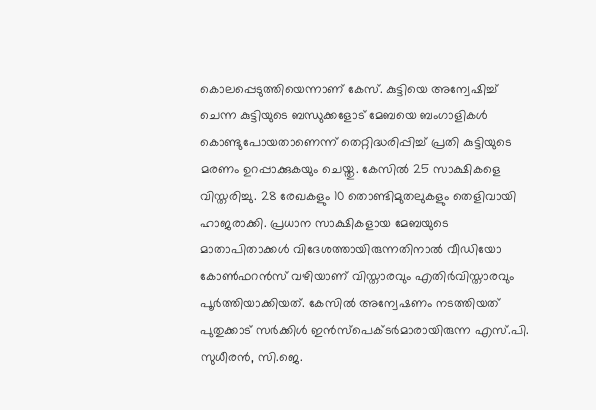കൊലപ്പെടുത്തിയെന്നാണ് കേസ്. കുട്ടിയെ അന്വേഷിച്ച് ചെന്ന കുട്ടിയുടെ ബന്ധുക്കളോട് മേബയെ ബംഗാളികൾ കൊണ്ടുപോയതാണെന്ന് തെറ്റിദ്ധരിപ്പിച്ച് പ്രതി കുട്ടിയുടെ മരണം ഉറപ്പാക്കുകയും ചെയ്തു. കേസിൽ 25 സാക്ഷികളെ വിസ്തരിച്ചു. 28 രേഖകളും 10 തൊണ്ടിമുതലുകളും തെളിവായി ഹാജരാക്കി. പ്രധാന സാക്ഷികളായ മേബയുടെ മാതാപിതാക്കൾ വിദേശത്തായിരുന്നതിനാൽ വീഡിയോ കോൺഫറൻസ് വഴിയാണ് വിസ്താരവും എതിർവിസ്താരവും പൂർത്തിയാക്കിയത്. കേസിൽ അന്വേഷണം നടത്തിയത് പുതുക്കാട് സർക്കിൾ ഇൻസ്പെക്ടർമാരായിരുന്ന എസ്.പി. സുധീരൻ, സി.ജെ.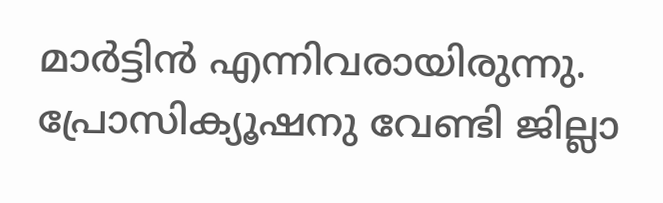മാർട്ടിൻ എന്നിവരായിരുന്നു. പ്രോസിക്യൂഷനു വേണ്ടി ജില്ലാ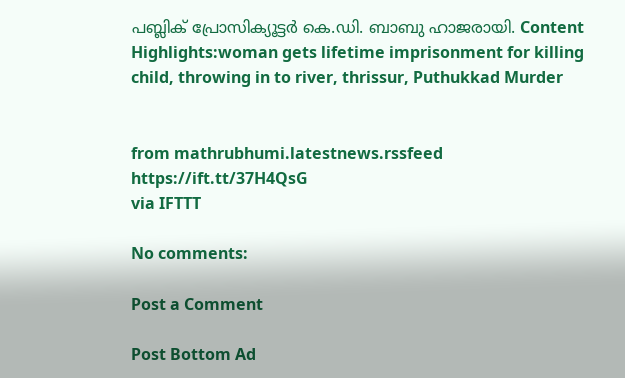പബ്ലിക് പ്രോസിക്യൂട്ടർ കെ.ഡി. ബാബു ഹാജരായി. Content Highlights:woman gets lifetime imprisonment for killing child, throwing in to river, thrissur, Puthukkad Murder


from mathrubhumi.latestnews.rssfeed https://ift.tt/37H4QsG
via IFTTT

No comments:

Post a Comment

Post Bottom Ad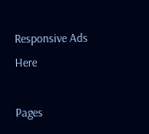Responsive Ads Here

Pages